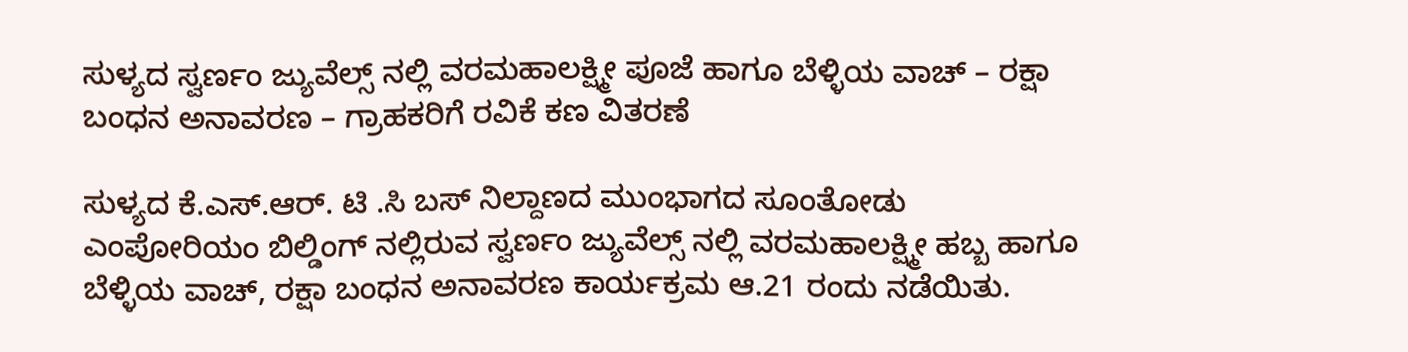ಸುಳ್ಯದ ಸ್ವರ್ಣಂ ಜ್ಯುವೆಲ್ಸ್ ನಲ್ಲಿ ವರಮಹಾಲಕ್ಷ್ಮೀ ಪೂಜೆ ಹಾಗೂ ಬೆಳ್ಳಿಯ ವಾಚ್ – ರಕ್ಷಾ ಬಂಧನ ಅನಾವರಣ – ಗ್ರಾಹಕರಿಗೆ ರವಿಕೆ ಕಣ ವಿತರಣೆ

ಸುಳ್ಯದ ಕೆ.ಎಸ್.ಆ‌ರ್. ಟಿ .ಸಿ ಬಸ್ ನಿಲ್ದಾಣದ ಮುಂಭಾಗದ ಸೂಂತೋಡು ಎಂಪೋರಿಯಂ ಬಿಲ್ಡಿಂಗ್ ನಲ್ಲಿರುವ ಸ್ವರ್ಣಂ ಜ್ಯುವೆಲ್ಸ್ ನಲ್ಲಿ ವರಮಹಾಲಕ್ಷ್ಮೀ ಹಬ್ಬ ಹಾಗೂ ಬೆಳ್ಳಿಯ ವಾಚ್, ರಕ್ಷಾ ಬಂಧನ ಅನಾವರಣ ಕಾರ್ಯಕ್ರಮ ಆ.21 ರಂದು ನಡೆಯಿತು.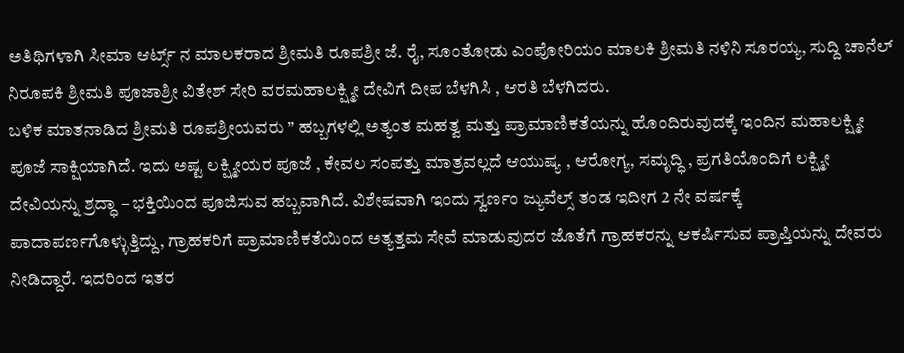ಅತಿಥಿಗಳಾಗಿ ಸೀಮಾ ಆರ್ಟ್ಸ್ ನ ಮಾಲಕರಾದ ಶ್ರೀಮತಿ ರೂಪಶ್ರೀ ಜೆ. ರೈ, ಸೂಂತೋಡು ಎಂಪೋರಿಯಂ ಮಾಲಕಿ ಶ್ರೀಮತಿ ನಳಿನಿ ಸೂರಯ್ಯ, ಸುದ್ದಿ ಚಾನೆಲ್ ನಿರೂಪಕಿ ಶ್ರೀಮತಿ ಪೂಜಾಶ್ರೀ ವಿತೇಶ್ ಸೇರಿ ವರಮಹಾಲಕ್ಷ್ಮೀ ದೇವಿಗೆ ದೀಪ ಬೆಳಗಿಸಿ , ಆರತಿ ಬೆಳಗಿದರು.
ಬಳಿಕ ಮಾತನಾಡಿದ ಶ್ರೀಮತಿ ರೂಪಶ್ರೀಯವರು ” ಹಬ್ಬಗಳಲ್ಲಿ ಅತ್ಯಂತ ಮಹತ್ವ ಮತ್ತು ಪ್ರಾಮಾಣಿಕತೆಯನ್ನು ಹೊಂದಿರುವುದಕ್ಕೆ ಇಂದಿನ ಮಹಾಲಕ್ಷ್ಮೀ ಪೂಜೆ ಸಾಕ್ಷಿಯಾಗಿದೆ. ಇದು ಅಷ್ಟ ಲಕ್ಷ್ಮೀಯರ ಪೂಜೆ , ಕೇವಲ ಸಂಪತ್ತು ಮಾತ್ರವಲ್ಲದೆ ಆಯುಷ್ಯ , ಆರೋಗ್ಯ, ಸಮೃದ್ಧಿ , ಪ್ರಗತಿಯೊಂದಿಗೆ ಲಕ್ಷ್ಮೀ ದೇವಿಯನ್ನು ಶ್ರದ್ಧಾ – ಭಕ್ತಿಯಿಂದ ಪೂಜಿಸುವ ಹಬ್ಬವಾಗಿದೆ. ವಿಶೇಷವಾಗಿ ಇಂದು ಸ್ವರ್ಣಂ ಜ್ಯುವೆಲ್ಸ್ ತಂಡ ಇದೀಗ 2 ನೇ ವರ್ಷಕ್ಕೆ ಪಾದಾಪರ್ಣಗೊಳ್ಳುತ್ತಿದ್ದು, ಗ್ರಾಹಕರಿಗೆ ಪ್ರಾಮಾಣಿಕತೆಯಿಂದ ಅತ್ಯತ್ತಮ ಸೇವೆ ಮಾಡುವುದರ ಜೊತೆಗೆ ಗ್ರಾಹಕರನ್ನು ಆಕರ್ಷಿಸುವ ಪ್ರಾಪ್ತಿಯನ್ನು ದೇವರು ನೀಡಿದ್ದಾರೆ. ಇದರಿಂದ ಇತರ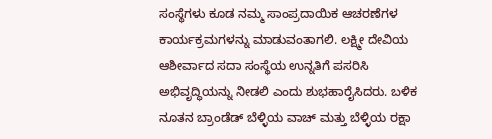ಸಂಸ್ಥೆಗಳು ಕೂಡ ನಮ್ಮ ಸಾಂಪ್ರದಾಯಿಕ ಆಚರಣೆಗಳ ಕಾರ್ಯಕ್ರಮಗಳನ್ನು ಮಾಡುವಂತಾಗಲಿ. ಲಕ್ಷ್ಮೀ ದೇವಿಯ ಆಶೀರ್ವಾದ ಸದಾ ಸಂಸ್ಥೆಯ ಉನ್ನತಿಗೆ ಪಸರಿಸಿ ಅಭಿವೃದ್ಧಿಯನ್ನು ನೀಡಲಿ ಎಂದು ಶುಭಹಾರೈಸಿದರು. ಬಳಿಕ ನೂತನ ಬ್ರಾಂಡೆಡ್ ಬೆಳ್ಳಿಯ ವಾಚ್ ಮತ್ತು ಬೆಳ್ಳಿಯ ರಕ್ಷಾ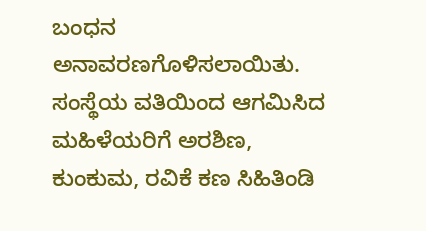ಬಂಧನ ಅನಾವರಣಗೊಳಿಸಲಾಯಿತು. ಸಂಸ್ಥೆಯ ವತಿಯಿಂದ ಆಗಮಿಸಿದ ಮಹಿಳೆಯರಿಗೆ ಅರಶಿಣ, ಕುಂಕುಮ, ರವಿಕೆ ಕಣ ಸಿಹಿತಿಂಡಿ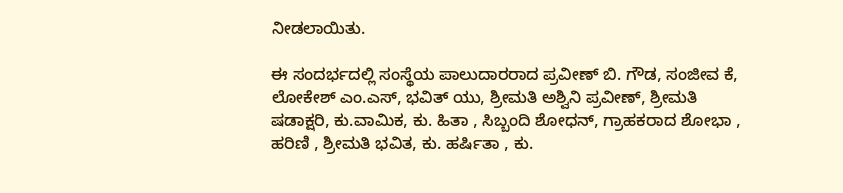ನೀಡಲಾಯಿತು.

ಈ ಸಂದರ್ಭದಲ್ಲಿ ಸಂಸ್ಥೆಯ ಪಾಲುದಾರರಾದ ಪ್ರವೀಣ್ ಬಿ. ಗೌಡ, ಸಂಜೀವ ಕೆ, ಲೋಕೇಶ್ ಎಂ.ಎಸ್, ಭವಿತ್ ಯು, ಶ್ರೀಮತಿ ಅಶ್ವಿನಿ ಪ್ರವೀಣ್, ಶ್ರೀಮತಿ ಷಡಾಕ್ಷರಿ, ಕು.ವಾಮಿಕ, ಕು. ಹಿತಾ , ಸಿಬ್ಬಂದಿ ಶೋಧನ್, ಗ್ರಾಹಕರಾದ ಶೋಭಾ , ಹರಿಣಿ , ಶ್ರೀಮತಿ ಭವಿತ, ಕು. ಹರ್ಷಿತಾ , ಕು.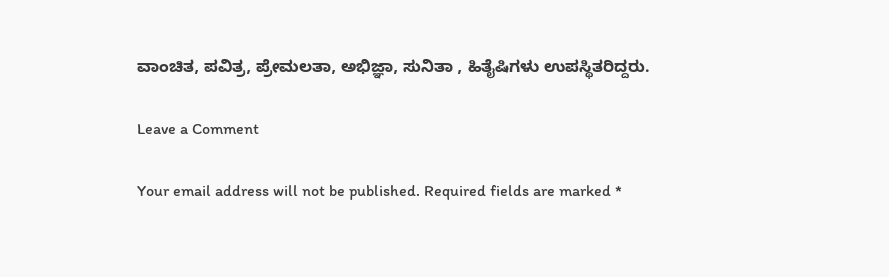ವಾಂಚಿತ, ಪವಿತ್ರ, ಪ್ರೇಮಲತಾ, ಅಭಿಜ್ಞಾ, ಸುನಿತಾ , ಹಿತೈಷಿಗಳು ಉಪಸ್ಥಿತರಿದ್ದರು.

Leave a Comment

Your email address will not be published. Required fields are marked *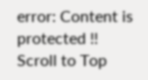error: Content is protected !!
Scroll to Top